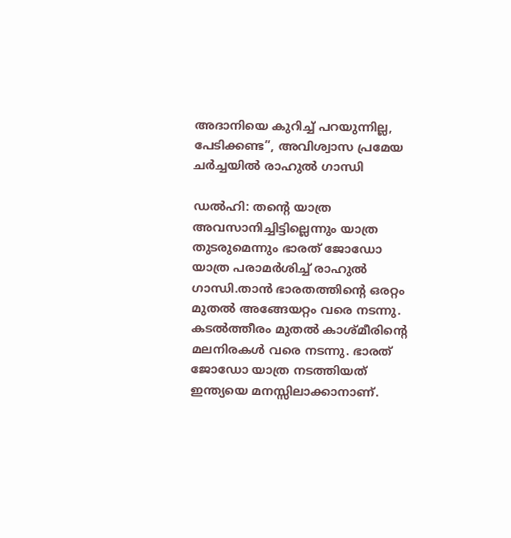അദാനിയെ കുറിച്ച്‌ പറയുന്നില്ല, പേടിക്കണ്ട”, അവിശ്വാസ പ്രമേയ ചര്‍ച്ചയില്‍ രാഹുല്‍ ഗാന്ധി

ഡല്‍ഹി: തന്‍റെ യാത്ര അവസാനിച്ചിട്ടില്ലെന്നും യാത്ര തുടരുമെന്നും ഭാരത് ജോഡോ യാത്ര പരാമര്‍ശിച്ച്‌ രാഹുല്‍ ഗാന്ധി.താൻ ഭാരതത്തിന്റെ ഒരറ്റം മുതല്‍ അങ്ങേയറ്റം വരെ നടന്നു. കടല്‍ത്തീരം മുതല്‍ കാശ്മീരിന്‍റെ മലനിരകള്‍ വരെ നടന്നു. ഭാരത് ജോഡോ യാത്ര നടത്തിയത് ഇന്ത്യയെ മനസ്സിലാക്കാനാണ്.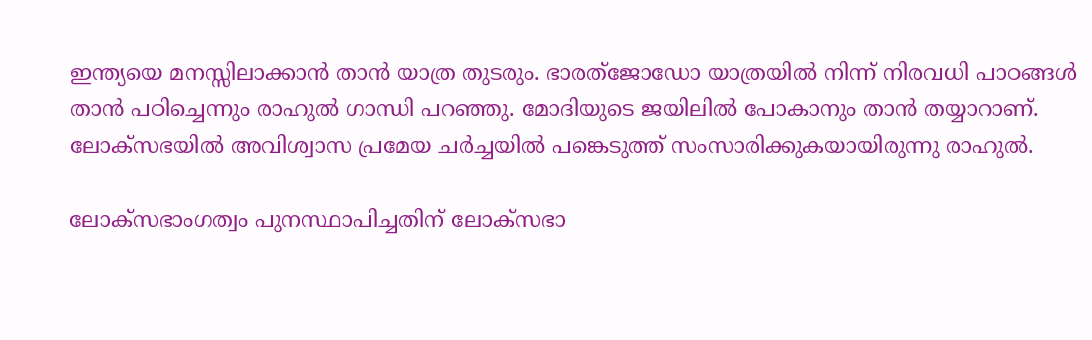ഇന്ത്യയെ മനസ്സിലാക്കാൻ താൻ യാത്ര തുടരും. ഭാരത്ജോഡോ യാത്രയില്‍ നിന്ന് നിരവധി പാഠങ്ങള്‍ താൻ പഠിച്ചെന്നും രാഹുല്‍ ഗാന്ധി പറഞ്ഞു. മോദിയുടെ ജയിലില്‍ പോകാനും താൻ തയ്യാറാണ്. ലോക്സഭയില്‍ അവിശ്വാസ പ്രമേയ ചര്‍ച്ചയില്‍ പങ്കെടുത്ത് സംസാരിക്കുകയായിരുന്നു രാഹുല്‍.

ലോക്സഭാംഗത്വം പുനസ്ഥാപിച്ചതിന് ലോക്സഭാ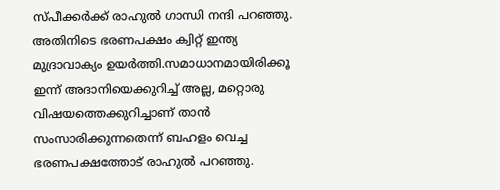സ്പീക്കര്‍ക്ക് രാഹുല്‍ ഗാന്ധി നന്ദി പറഞ്ഞു. അതിനിടെ ഭരണപക്ഷം ക്വിറ്റ് ഇന്ത്യ മുദ്രാവാക്യം ഉയര്‍ത്തി.സമാധാനമായിരിക്കൂ ഇന്ന് അദാനിയെക്കുറിച്ച്‌ അല്ല, മറ്റൊരു വിഷയത്തെക്കുറിച്ചാണ് താൻ സംസാരിക്കുന്നതെന്ന് ബഹളം വെച്ച ഭരണപക്ഷത്തോട് രാഹുല്‍ പറഞ്ഞു.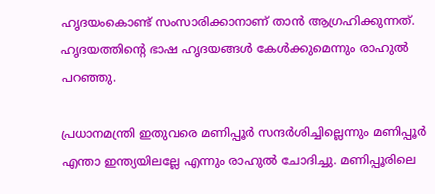ഹൃദയംകൊണ്ട് സംസാരിക്കാനാണ് താൻ ആഗ്രഹിക്കുന്നത്. ഹൃദയത്തിന്‍റെ ഭാഷ ഹൃദയങ്ങള്‍ കേള്‍ക്കുമെന്നും രാഹുല്‍ പറഞ്ഞു.

പ്രധാനമന്ത്രി ഇതുവരെ മണിപ്പൂര്‍ സന്ദര്‍ശിച്ചില്ലെന്നും മണിപ്പൂര്‍ എന്താ ഇന്ത്യയിലല്ലേ എന്നും രാഹുല്‍ ചോദിച്ചു. മണിപ്പൂരിലെ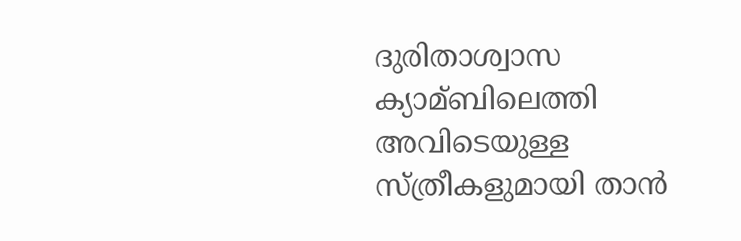ദുരിതാശ്വാസ ക്യാമ്ബിലെത്തി അവിടെയുള്ള സ്ത്രീകളുമായി താൻ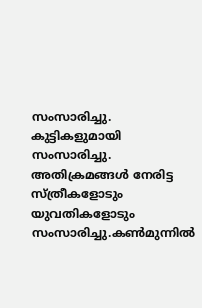സംസാരിച്ചു. കുട്ടികളുമായി സംസാരിച്ചു. അതിക്രമങ്ങള്‍ നേരിട്ട സ്ത്രീകളോടും യുവതികളോടും സംസാരിച്ചു.കണ്‍മുന്നില്‍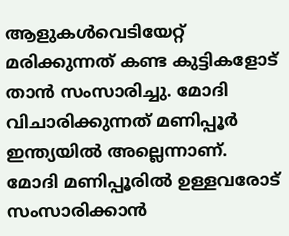ആളുകള്‍വെടിയേറ്റ് മരിക്കുന്നത് കണ്ട കുട്ടികളോട് താൻ സംസാരിച്ചു. മോദി വിചാരിക്കുന്നത് മണിപ്പൂര്‍ ഇന്ത്യയില്‍ അല്ലെന്നാണ്. മോദി മണിപ്പൂരില്‍ ഉള്ളവരോട് സംസാരിക്കാൻ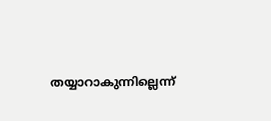തയ്യാറാകുന്നില്ലെന്ന്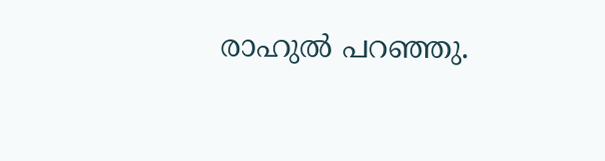രാഹുല്‍ പറഞ്ഞു.